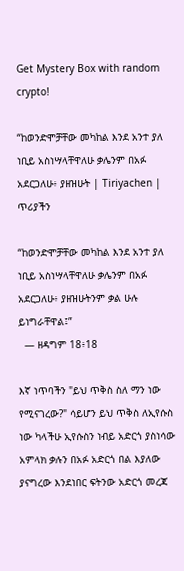Get Mystery Box with random crypto!

“ከወንድሞቻቸው መካከል እንደ አንተ ያለ ነቢይ አስነሣላቸዋለሁ ቃሌንም በአፉ አደርጋለሁ፥ ያዘዝሁት | Tiriyachen | ጥሪያችን

“ከወንድሞቻቸው መካከል እንደ አንተ ያለ ነቢይ አስነሣላቸዋለሁ ቃሌንም በአፉ አደርጋለሁ፥ ያዘዝሁትንም ቃል ሁሉ ይነግራቸዋል፤”
  — ዘዳግም 18፥18

እኛ ነጥባችን "ይህ ጥቅስ ስለ ማን ነው የሚናገረው?" ሳይሆን ይህ ጥቅስ ለኢየሱስ ነው ካላችሁ ኢየሱስን ነብይ አድርጎ ያስነሳው አምላክ ቃሉን በአፉ አድርጎ በል እያለው ያናግረው እንደነበር ፍትንው አድርጎ መረጃ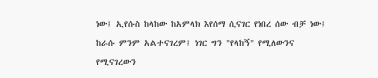ነው፤ ኢየሱስ ከላከው ከአምላክ እየሰማ ሲናገር የነበረ ሰው ብቻ ነው፤ ከራሱ ምንም አልተናገረም፤ ነገር ግን "የላከኝ" የሚለውንና የሚናገረውን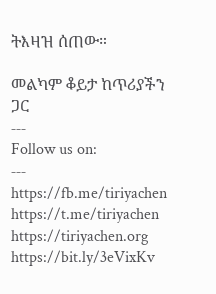ትእዛዝ ሰጠው።

መልካም ቆይታ ከጥሪያችን ጋር
‐‐‐
Follow us on:
‐‐‐
https://fb.me/tiriyachen
https://t.me/tiriyachen
https://tiriyachen.org
https://bit.ly/3eVixKv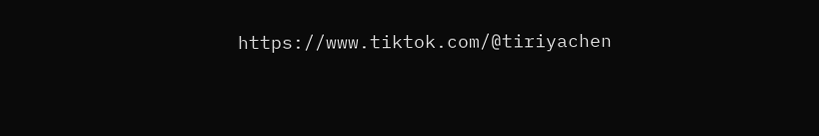https://www.tiktok.com/@tiriyachen